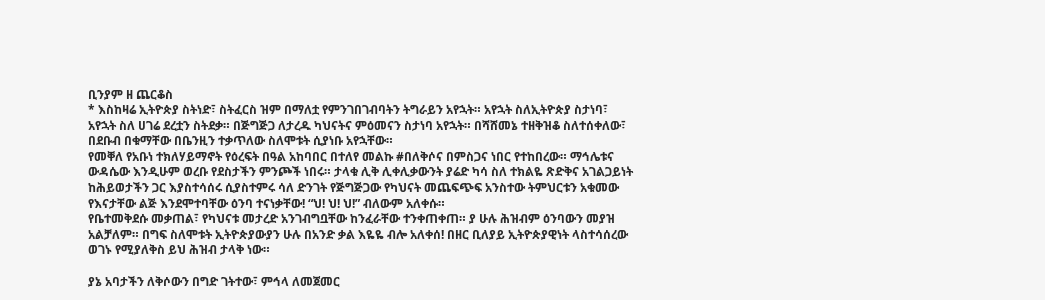ቢንያም ዘ ጨርቆስ
* እስከዛሬ ኢትዮጵያ ስትነድ፣ ስትፈርስ ዝም በማለቷ የምንገበገብባትን ትግራይን አየኋት። አየኋት ስለኢትዮጵያ ስታነባ፣ አየኋት ስለ ሀገሬ ደረቷን ስትደቃ። በጅግጅጋ ለታረዱ ካህናትና ምዕመናን ስታነባ አየኋት። በሻሸመኔ ተዘቅዝቆ ስለተሰቀለው፣ በደቡብ በቁማቸው በቤንዚን ተቃጥለው ስለሞቱት ሲያነቡ አየኋቸው።
የመቐለ የአቡነ ተክለሃይማኖት የዕረፍት በዓል አከባበር በተለየ መልኩ #በለቅሶና በምስጋና ነበር የተከበረው። ማኅሌቱና ውዳሴው እንዲሁም ወረቡ የደስታችን ምንጮች ነበሩ። ታላቁ ሊቅ ሊቀሊቃውንት ያሬድ ካሳ ስለ ተክልዬ ጽድቅና አገልጋይነት ከሕይወታችን ጋር እያስተሳሰሩ ሲያስተምሩ ሳለ ድንገት የጅግጅጋው የካህናት መጨፍጭፍ አንስተው ትምህርቱን አቁመው የእናታቸው ልጅ እንደሞተባቸው ዕንባ ተናነቃቸው! “ህ! ህ! ህ!” ብለውም አለቀሱ።
የቤተመቅደሱ መቃጠል፣ የካህናቱ መታረድ አንገብግቧቸው ከንፈራቸው ተንቀጠቀጠ። ያ ሁሉ ሕዝብም ዕንባውን መያዝ አልቻለም። በግፍ ስለሞቱት ኢትዮጵያውያን ሁሉ በአንድ ቃል እዬዬ ብሎ አለቀሰ! በዘር ቢለያይ ኢትዮጵያዊነት ላስተሳሰረው ወገኑ የሚያለቅስ ይህ ሕዝብ ታላቅ ነው።

ያኔ አባታችን ለቅሶውን በግድ ገትተው፣ ምኅላ ለመጀመር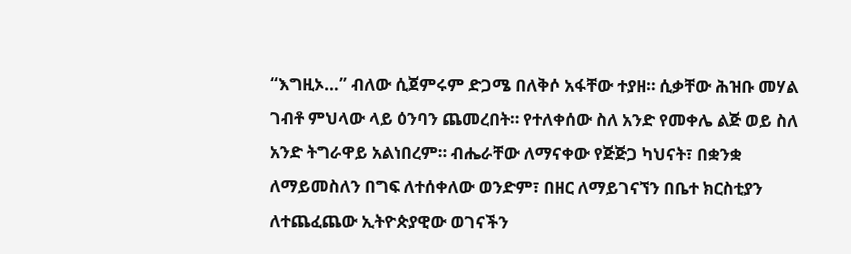“እግዚኦ…” ብለው ሲጀምሩም ድጋሜ በለቅሶ አፋቸው ተያዘ። ሲቃቸው ሕዝቡ መሃል ገብቶ ምህላው ላይ ዕንባን ጨመረበት። የተለቀሰው ስለ አንድ የመቀሌ ልጅ ወይ ስለ አንድ ትግራዋይ አልነበረም። ብሔራቸው ለማናቀው የጅጅጋ ካህናት፣ በቋንቋ ለማይመስለን በግፍ ለተሰቀለው ወንድም፣ በዘር ለማይገናኘን በቤተ ክርስቲያን ለተጨፈጨው ኢትዮጵያዊው ወገናችን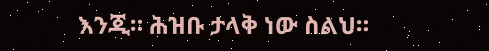እንጂ። ሕዝቡ ታላቅ ነው ስልህ።